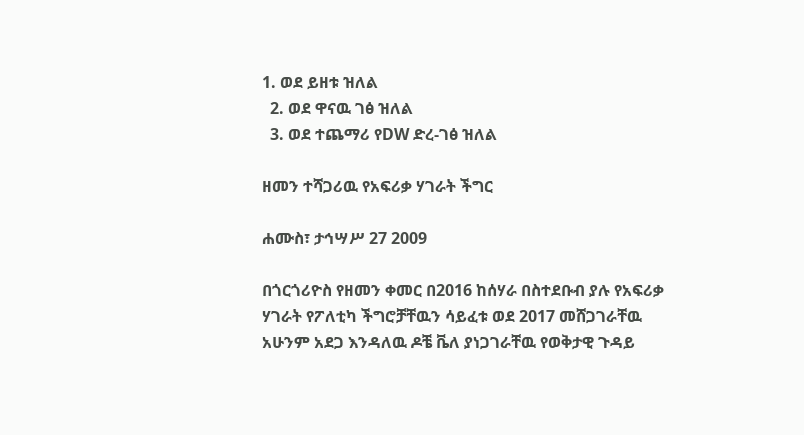1. ወደ ይዘቱ ዝለል
  2. ወደ ዋናዉ ገፅ ዝለል
  3. ወደ ተጨማሪ የDW ድረ-ገፅ ዝለል

ዘመን ተሻጋሪዉ የአፍሪቃ ሃገራት ችግር

ሐሙስ፣ ታኅሣሥ 27 2009

በጎርጎሪዮስ የዘመን ቀመር በ2016 ከሰሃራ በስተደቡብ ያሉ የአፍሪቃ ሃገራት የፖለቲካ ችግሮቻቸዉን ሳይፈቱ ወደ 2017 መሸጋገራቸዉ አሁንም አደጋ እንዳለዉ ዶቼ ቬለ ያነጋገራቸዉ የወቅታዊ ጉዳይ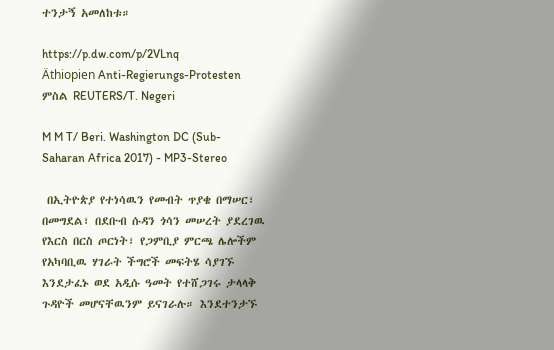ተንታኝ አመለከቱ።

https://p.dw.com/p/2VLnq
Äthiopien Anti-Regierungs-Protesten
ምስል REUTERS/T. Negeri

M M T/ Beri. Washington DC (Sub-Saharan Africa 2017) - MP3-Stereo

 በኢትዮጵያ የተነሳዉን የመብት ጥያቄ በማሠር፣ በመግደል፣ በደቡብ ሱዳን ጎሳን መሠረት ያደረገዉ የእርስ በርስ ጦርነት፣ የጋምቢያ ምርጫ ሌሎችም የአካባቢዉ ሃገራት ችግሮች መፍትሄ ሳያገኙ እንደታፈኑ ወደ አዲሱ ዓመት የተሸጋገሩ ታላላቅ ጉዳዮች መሆናቸዉንም ይናገራሉ። እንደተንታኙ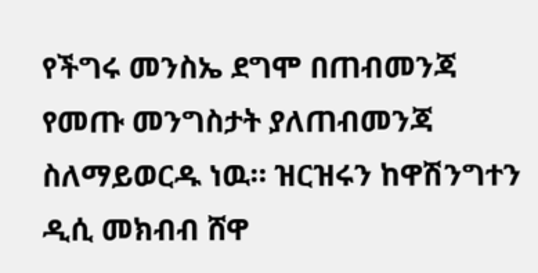የችግሩ መንስኤ ደግሞ በጠብመንጃ የመጡ መንግስታት ያለጠብመንጃ ስለማይወርዱ ነዉ። ዝርዝሩን ከዋሽንግተን ዲሲ መክብብ ሸዋ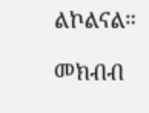ልኮልናል።

መክብብ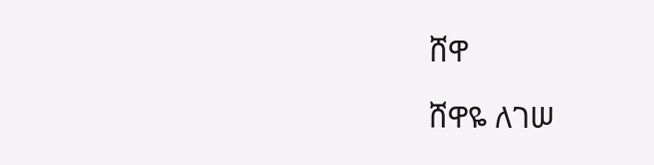ሸዋ

ሸዋዬ ለገሠ